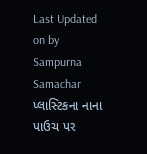Last Updated on by Sampurna Samachar
પ્લાસ્ટિકના નાના પાઉચ પર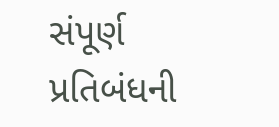સંપૂર્ણ પ્રતિબંધની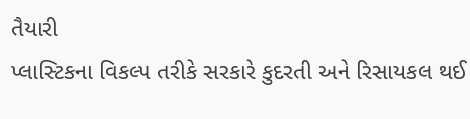તૈયારી
પ્લાસ્ટિકના વિકલ્પ તરીકે સરકારે કુદરતી અને રિસાયકલ થઈ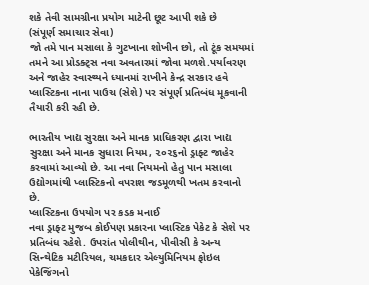શકે તેવી સામગ્રીના પ્રયોગ માટેની છૂટ આપી શકે છે
(સંપૂર્ણ સમાચાર સેવા)
જો તમે પાન મસાલા કે ગુટખાના શોખીન છો, તો ટૂંક સમયમાં તમને આ પ્રોડક્ટ્સ નવા અવતારમાં જોવા મળશે.પર્યાવરણ અને જાહેર સ્વાસ્થ્યને ધ્યાનમાં રાખીને કેન્દ્ર સરકાર હવે પ્લાસ્ટિકના નાના પાઉચ (સેશે) પર સંપૂર્ણ પ્રતિબંધ મૂકવાની તૈયારી કરી રહી છે.

ભારતીય ખાદ્ય સુરક્ષા અને માનક પ્રાધિકરણ દ્વારા ખાદ્ય સુરક્ષા અને માનક સુધારા નિયમ, ૨૦૨૬નો ડ્રાફ્ટ જાહેર કરવામાં આવ્યો છે. આ નવા નિયમનો હેતુ પાન મસાલા ઉદ્યોગમાંથી પ્લાસ્ટિકનો વપરાશ જડમૂળથી ખતમ કરવાનો છે.
પ્લાસ્ટિકના ઉપયોગ પર કડક મનાઈ
નવા ડ્રાફ્ટ મુજબ કોઈપણ પ્રકારના પ્લાસ્ટિક પેકેટ કે સેશે પર પ્રતિબંધ રહેશે. ઉપરાંત પોલીથીન, પીવીસી કે અન્ય સિન્થેટિક મટીરિયલ, ચમકદાર એલ્યુમિનિયમ ફોઇલ પેકેજિંગનો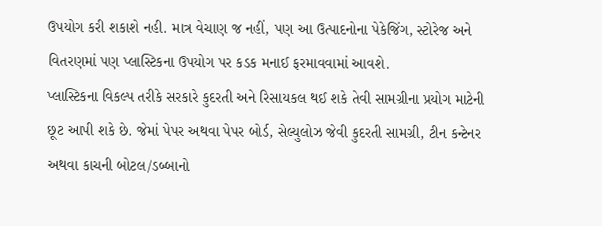ઉપયોગ કરી શકાશે નહી. માત્ર વેચાણ જ નહીં, પણ આ ઉત્પાદનોના પેકેજિંગ, સ્ટોરેજ અને વિતરણમાં પણ પ્લાસ્ટિકના ઉપયોગ પર કડક મનાઈ ફરમાવવામાં આવશે.
પ્લાસ્ટિકના વિકલ્પ તરીકે સરકારે કુદરતી અને રિસાયકલ થઈ શકે તેવી સામગ્રીના પ્રયોગ માટેની છૂટ આપી શકે છે. જેમાં પેપર અથવા પેપર બોર્ડ, સેલ્યુલોઝ જેવી કુદરતી સામગ્રી, ટીન કન્ટેનર અથવા કાચની બોટલ/ડબ્બાનો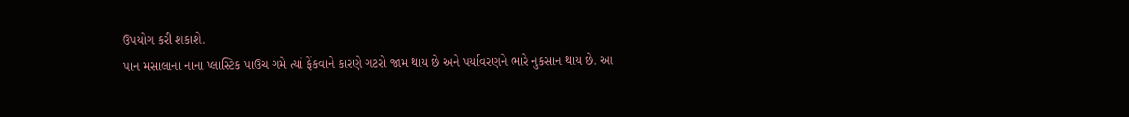ઉપયોગ કરી શકાશે.
પાન મસાલાના નાના પ્લાસ્ટિક પાઉચ ગમે ત્યાં ફેંકવાને કારણે ગટરો જામ થાય છે અને પર્યાવરણને ભારે નુકસાન થાય છે. આ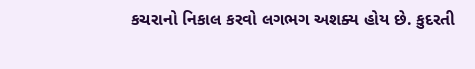કચરાનો નિકાલ કરવો લગભગ અશક્ય હોય છે. કુદરતી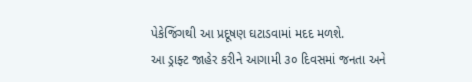પેકેજિંગથી આ પ્રદૂષણ ઘટાડવામાં મદદ મળશે.
આ ડ્રાફ્ટ જાહેર કરીને આગામી ૩૦ દિવસમાં જનતા અને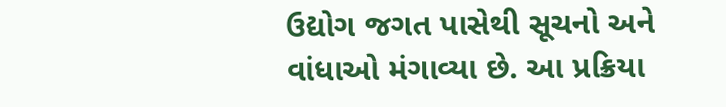ઉદ્યોગ જગત પાસેથી સૂચનો અને વાંધાઓ મંગાવ્યા છે. આ પ્રક્રિયા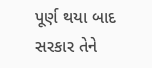પૂર્ણ થયા બાદ સરકાર તેને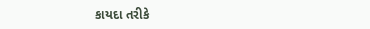કાયદા તરીકે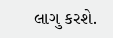લાગુ કરશે.